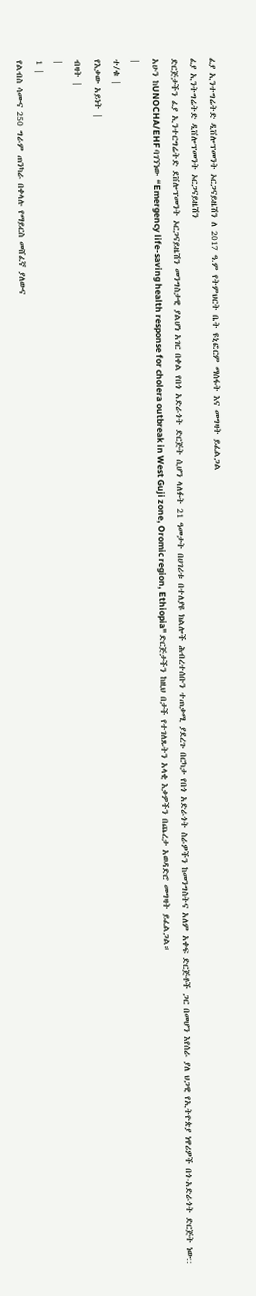ፈያ ኢንተግሬትድ ዲቨሎፕመንት ኦርጋናይዜሽን ለ 2017 ዓ.ም የትምህርት ቤት ዩኒፎርም ማሰፋት እና መግዛት ይፈልጋል
ፈያ ኢንትግሬትድ ዲቨሎፕመንት ኦርጋናይዜሽን
ድርጅታችን ፈያ ኢንተርግሬትድ ደቨሎፕመንት ኦርጋናይዜሽን መንግስታዊ ያልሆነ አገር በቀል የበጎ አድራጎት ድርጅት ሲሆን ላለፉት 21 ዓመታት በሀገሪቱ በተለያዩ ክልሎች ሕብረተሰቡን ተጠቃሚ ያደረጉ በርካታ የበጎ አድራጎት ስራዎችን ከመንግስትና አለም አቀፍ ድርጅቶች ጋር በመሆን እየሰራ ያለ ህጋዊ የኢትዮጵያ ነዋሪዎች በጎ-አድራጎት ድርጅት ነው::
አሁን ከUNOCHA/EHF ባገኘነው “Emergency life-saving health response for cholera outbreak in West Guji zone, Oromic region, Ethiopia" ድርጅታችን ከዚህ በታች የተገለጹትን አላቂ እቃዎችን በጨረታ አወዳድሮ መግዛት ይፈልጋል።
|
ተ/ቁ |
የእቃው አይነት |
ብዛት |
|
1 |
የልብስ ሳሙና 250 ግራም ጠንካራ በቀላሉ የማይርስ መሸፈኛ ያለውና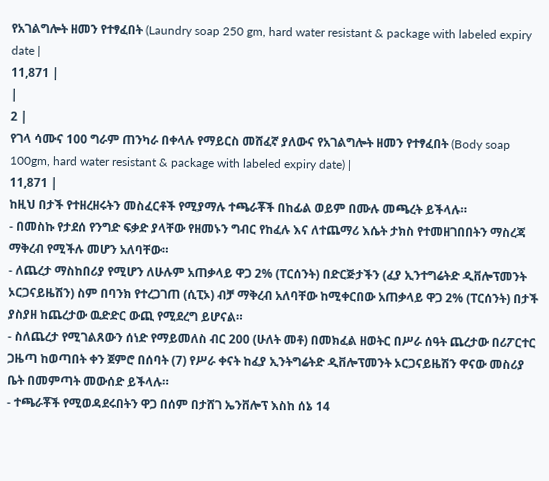የአገልግሎት ዘመን የተፃፈበት (Laundry soap 250 gm, hard water resistant & package with labeled expiry date |
11,871 |
|
2 |
የገላ ሳሙና 100 ግራም ጠንካራ በቀላሉ የማይርስ መሸፈኛ ያለውና የአገልግሎት ዘመን የተፃፈበት (Body soap 100gm, hard water resistant & package with labeled expiry date) |
11,871 |
ከዚህ በታች የተዘረዘሩትን መስፈርቶች የሚያማሉ ተጫራቾች በከፊል ወይም በሙሉ መጫረት ይችላሉ።
- በመስኩ የታደሰ የንግድ ፍቃድ ያላቸው የዘመኑን ግብር የከፈሉ እና ለተጨማሪ እሴት ታክስ የተመዘገበበትን ማስረጃ ማቅረብ የሚችሉ መሆን አለባቸው።
- ለጨረታ ማስከበሪያ የሚሆን ለሁሉም አጠቃላይ ዋጋ 2% (ፐርሰንት) በድርጅታችን (ፈያ ኢንተግሬትድ ዲቨሎፕመንት ኦርጋናይዜሽን) ስም በባንክ የተረጋገጠ (ሲፒኦ) ብቻ ማቅረብ አለባቸው ከሚቀርበው አጠቃላይ ዋጋ 2% (ፐርሰንት) በታች ያስያዘ ከጨረታው ዉድድር ውጪ የሚደረግ ይሆናል።
- ስለጨረታ የሚገልጸውን ሰነድ የማይመለስ ብር 200 (ሁለት መቶ) በመክፈል ዘወትር በሥራ ሰዓት ጨረታው በሪፖርተር ጋዜጣ ከወጣበት ቀን ጀምሮ በሰባት (7) የሥራ ቀናት ከፈያ ኢንትግሬትድ ዲቨሎፕመንት ኦርጋናይዜሽን ዋናው መስሪያ ቤት በመምጣት መውሰድ ይችላሉ።
- ተጫራቾች የሚወዳደሩበትን ዋጋ በሰም በታሸገ ኤንቨሎፕ እስከ ሰኔ 14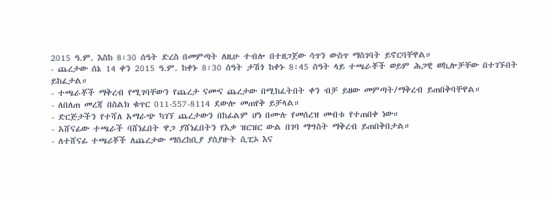2015 ዓ.ም. እስከ 8፡30 ሰዓት ድረስ በመምጣት ለዚሁ ተብሎ በተዘጋጀው ሳጥን ውስጥ ማስገባት ይኖርባቸዋል።
- ጨረታው ሰኔ 14 ቀን 2015 ዓ.ም. ከቀኑ 8፡30 ሰዓት ታሽጎ ከቀኑ 8፡45 ሰዓት ላይ ተጫራቾች ወይም ሕጋዊ ወኪሎቻቸው በተገኙበት ይከፈታል።
- ተጫራቾች ማቅረብ የሚገባቸውን የጨረታ ናሙና ጨረታው በሚከፈትበት ቀን ብቻ ይዘው መምጣት/ማቅረብ ይጠበቅባቸዋል።
- ለበለጠ መረጃ በስልክ ቁጥር 011-557-8114 ደውሎ መጠየቅ ይቻላል።
- ድርጅታችን የተሻለ አማራጭ ካገኘ ጨረታውን በከፊልም ሆነ በሙሉ የመሰረዝ መብቱ የተጠበቀ ነው።
- አሸናፊው ተጫራች ባሸነፈበት ዋጋ ያሸነፈበትን የእቃ ዝርዝር ውል በገባ ማግስት ማቅረብ ይጠበቅበታል።
- ለተሸናፊ ተጫሪቾች ለጨረታው ማስረከቢያ ያስያዙት ሲፒኦ እና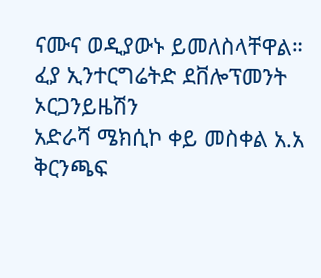ናሙና ወዲያውኑ ይመለስላቸዋል።
ፈያ ኢንተርግሬትድ ደቨሎፕመንት ኦርጋንይዜሽን
አድራሻ ሜክሲኮ ቀይ መስቀል አ.አ ቅርንጫፍ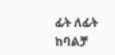ፊት ለፊት ከባልቻ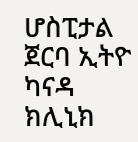ሆስፒታል ጀርባ ኢትዮ ካናዳ ክሊኒክ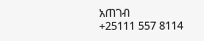አጠገብ
+25111 557 8114